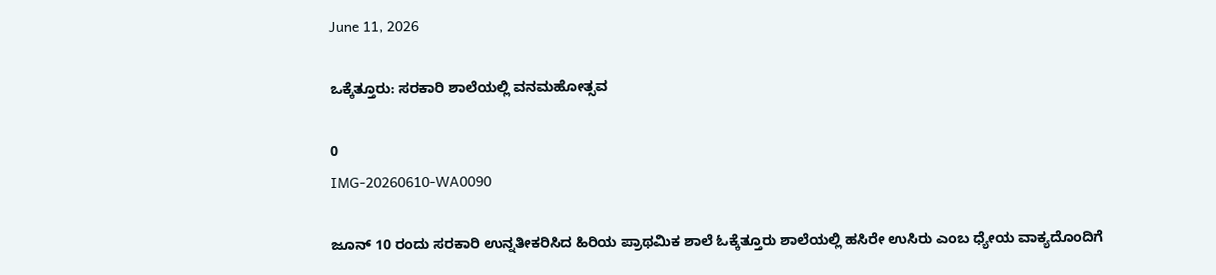June 11, 2026

ಒಕ್ಕೆತ್ತೂರು: ಸರಕಾರಿ ಶಾಲೆಯಲ್ಲಿ ವನಮಹೋತ್ಸವ

0
IMG-20260610-WA0090

ಜೂನ್ 10 ರಂದು ಸರಕಾರಿ ಉನ್ನತೀಕರಿಸಿದ ಹಿರಿಯ ಪ್ರಾಥಮಿಕ ಶಾಲೆ ಓಕ್ಕೆತ್ತೂರು ಶಾಲೆಯಲ್ಲಿ ಹಸಿರೇ ಉಸಿರು ಎಂಬ ಧ್ಯೇಯ ವಾಕ್ಯದೊಂದಿಗೆ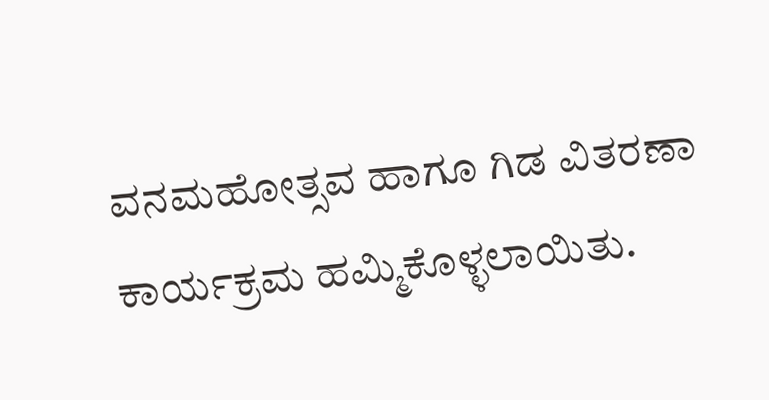ವನಮಹೋತ್ಸವ ಹಾಗೂ ಗಿಡ ವಿತರಣಾ ಕಾರ್ಯಕ್ರಮ ಹಮ್ಮಿಕೊಳ್ಳಲಾಯಿತು.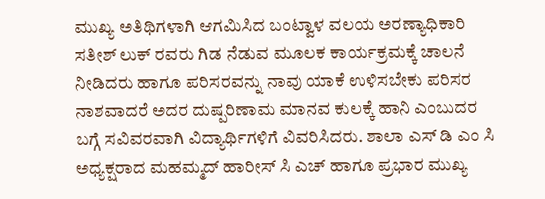ಮುಖ್ಯ ಅತಿಥಿಗಳಾಗಿ ಆಗಮಿಸಿದ ಬಂಟ್ವಾಳ ವಲಯ ಅರಣ್ಯಾಧಿಕಾರಿ ಸತೀಶ್ ಲುಕ್ ರವರು ಗಿಡ ನೆಡುವ ಮೂಲಕ ಕಾರ್ಯಕ್ರಮಕ್ಕೆ ಚಾಲನೆ ನೀಡಿದರು ಹಾಗೂ ಪರಿಸರವನ್ನು ನಾವು ಯಾಕೆ ಉಳಿಸಬೇಕು ಪರಿಸರ ನಾಶವಾದರೆ ಅದರ ದುಷ್ಪರಿಣಾಮ ಮಾನವ ಕುಲಕ್ಕೆ ಹಾನಿ ಎಂಬುದರ ಬಗ್ಗೆ ಸವಿವರವಾಗಿ ವಿದ್ಯಾರ್ಥಿಗಳಿಗೆ ವಿವರಿಸಿದರು. ಶಾಲಾ ಎಸ್ ಡಿ ಎಂ ಸಿ ಅಧ್ಯಕ್ಷರಾದ ಮಹಮ್ಮದ್ ಹಾರೀಸ್ ಸಿ ಎಚ್ ಹಾಗೂ ಪ್ರಭಾರ ಮುಖ್ಯ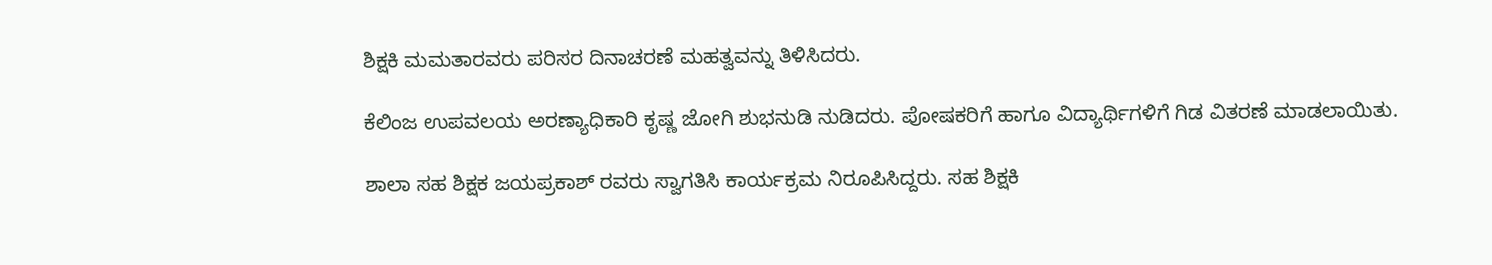ಶಿಕ್ಷಕಿ ಮಮತಾರವರು ಪರಿಸರ ದಿನಾಚರಣೆ ಮಹತ್ವವನ್ನು ತಿಳಿಸಿದರು.

ಕೆಲಿಂಜ ಉಪವಲಯ ಅರಣ್ಯಾಧಿಕಾರಿ ಕೃಷ್ಣ ಜೋಗಿ ಶುಭನುಡಿ ನುಡಿದರು. ಪೋಷಕರಿಗೆ ಹಾಗೂ ವಿದ್ಯಾರ್ಥಿಗಳಿಗೆ ಗಿಡ ವಿತರಣೆ ಮಾಡಲಾಯಿತು.

ಶಾಲಾ ಸಹ ಶಿಕ್ಷಕ ಜಯಪ್ರಕಾಶ್ ರವರು ಸ್ವಾಗತಿಸಿ ಕಾರ್ಯಕ್ರಮ ನಿರೂಪಿಸಿದ್ದರು. ಸಹ ಶಿಕ್ಷಕಿ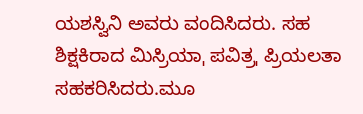ಯಶಸ್ವಿನಿ ಅವರು ವಂದಿಸಿದರು. ಸಹ ಶಿಕ್ಷಕಿರಾದ ಮಿಸ್ರಿಯಾˌ ಪವಿತ್ರˌ ಪ್ರಿಯಲತಾ ಸಹಕರಿಸಿದರು.ಮೂ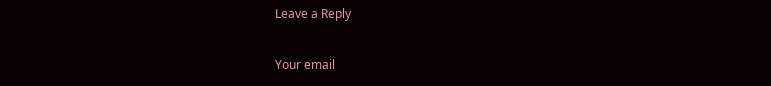Leave a Reply

Your email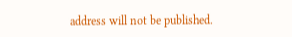address will not be published.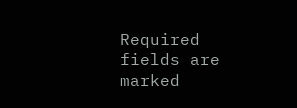Required fields are marked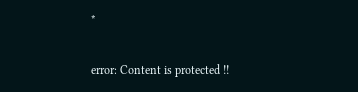*

error: Content is protected !!